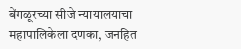बेंगळूरच्या सीजे न्यायालयाचा महापालिकेला दणका, जनहित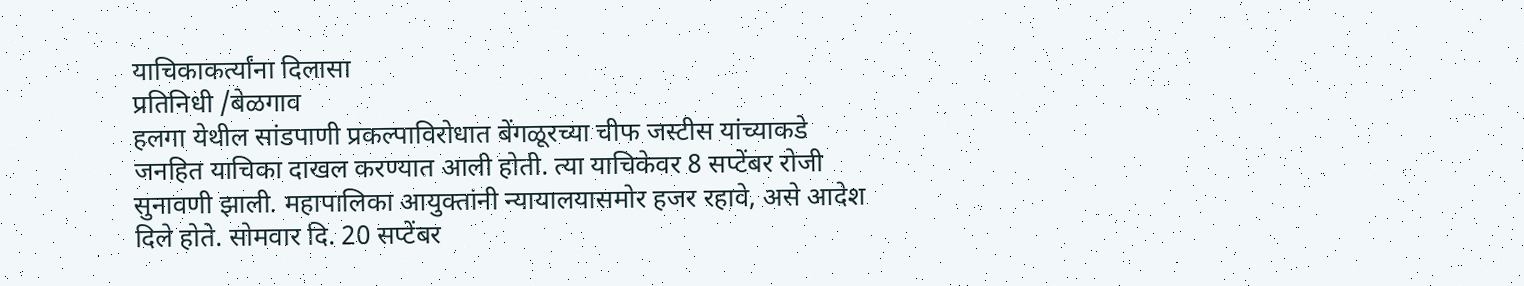याचिकाकर्त्यांना दिलासा
प्रतिनिधी /बेळगाव
हलगा येथील सांडपाणी प्रकल्पाविरोधात बेंगळूरच्या चीफ जस्टीस यांच्याकडे जनहित याचिका दाखल करण्यात आली होती. त्या याचिकेवर 8 सप्टेंबर रोजी सुनावणी झाली. महापालिका आयुक्तांनी न्यायालयासमोर हजर रहावे, असे आदेश दिले होते. सोमवार दि. 20 सप्टेंबर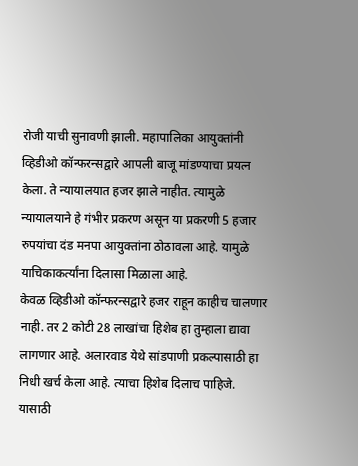रोजी याची सुनावणी झाली. महापालिका आयुक्तांनी व्हिडीओ कॉन्फरन्सद्वारे आपली बाजू मांडण्याचा प्रयत्न केला. ते न्यायालयात हजर झाले नाहीत. त्यामुळे न्यायालयाने हे गंभीर प्रकरण असून या प्रकरणी 5 हजार रुपयांचा दंड मनपा आयुक्तांना ठोठावला आहे. यामुळे याचिकाकर्त्यांना दिलासा मिळाला आहे.
केवळ व्हिडीओ कॉन्फरन्सद्वारे हजर राहून काहीच चालणार नाही. तर 2 कोटी 28 लाखांचा हिशेब हा तुम्हाला द्यावा लागणार आहे. अलारवाड येथे सांडपाणी प्रकल्पासाठी हा निधी खर्च केला आहे. त्याचा हिशेब दिलाच पाहिजे. यासाठी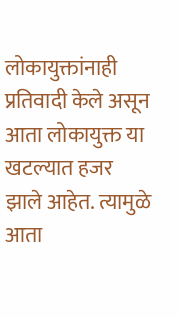लोकायुक्तांनाही प्रतिवादी केले असून आता लोकायुक्त या खटल्यात हजर झाले आहेत. त्यामुळे आता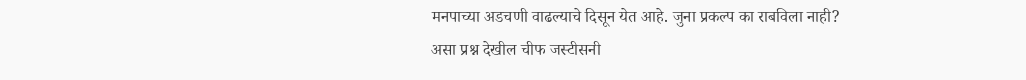मनपाच्या अडचणी वाढल्याचे दिसून येत आहे. जुना प्रकल्प का राबविला नाही? असा प्रश्न देखील चीफ जस्टीसनी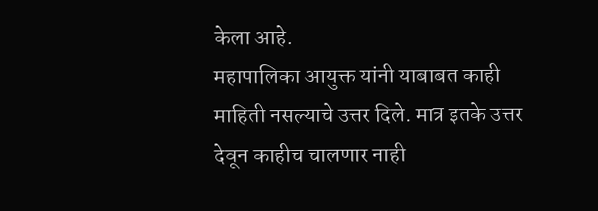केला आहे.
महापालिका आयुक्त यांनी याबाबत काही माहिती नसल्याचे उत्तर दिले. मात्र इतके उत्तर देवून काहीच चालणार नाही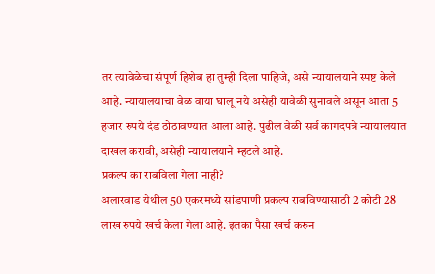तर त्यावेळेचा संपूर्ण हिशेब हा तुम्ही दिला पाहिजे, असे न्यायालयाने स्पष्ट केले आहे. न्यायालयाचा वेळ वाया घालू नये असेही यावेळी सुनावले असून आता 5 हजार रुपये दंड ठोठावण्यात आला आहे. पुढील वेळी सर्व कागदपत्रे न्यायालयात दाखल करावी, असेही न्यायालयाने म्हटले आहे.
प्रकल्प का राबविला गेला नाही?
अलारवाड येथील 50 एकरमध्ये सांडपाणी प्रकल्प राबविण्यासाठी 2 कोटी 28 लाख रुपये खर्च केला गेला आहे. इतका पैसा खर्च करुन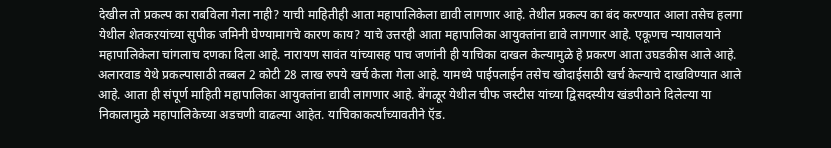देखील तो प्रकल्प का राबविला गेला नाही? याची माहितीही आता महापालिकेला द्यावी लागणार आहे. तेथील प्रकल्प का बंद करण्यात आला तसेच हलगा येथील शेतकऱयांच्या सुपीक जमिनी घेण्यामागचे कारण काय? याचे उत्तरही आता महापालिका आयुक्तांना द्यावे लागणार आहे. एकूणच न्यायालयाने महापालिकेला चांगलाच दणका दिला आहे. नारायण सावंत यांच्यासह पाच जणांनी ही याचिका दाखल केल्यामुळे हे प्रकरण आता उघडकीस आले आहे.
अलारवाड येथे प्रकल्पासाठी तब्बल 2 कोटी 28 लाख रुपये खर्च केला गेला आहे. यामध्ये पाईपलाईन तसेच खोदाईसाठी खर्च केल्याचे दाखविण्यात आले आहे. आता ही संपूर्ण माहिती महापालिका आयुक्तांना द्यावी लागणार आहे. बेंगळूर येथील चीफ जस्टीस यांच्या द्विसदस्यीय खंडपीठाने दिलेल्या या निकालामुळे महापालिकेच्या अडचणी वाढल्या आहेत. याचिकाकर्त्यांच्यावतीने ऍड.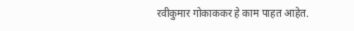रवीकुमार गोकाककर हे काम पाहत आहेत.